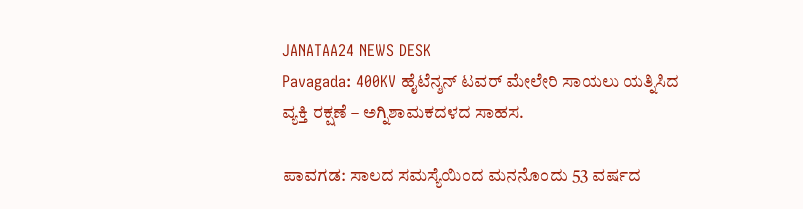JANATAA24 NEWS DESK
Pavagada: 400KV ಹೈಟೆನ್ಶನ್ ಟವರ್ ಮೇಲೇರಿ ಸಾಯಲು ಯತ್ನಿಸಿದ ವ್ಯಕ್ತಿ ರಕ್ಷಣೆ – ಅಗ್ನಿಶಾಮಕದಳದ ಸಾಹಸ.

ಪಾವಗಡ: ಸಾಲದ ಸಮಸ್ಯೆಯಿಂದ ಮನನೊಂದು 53 ವರ್ಷದ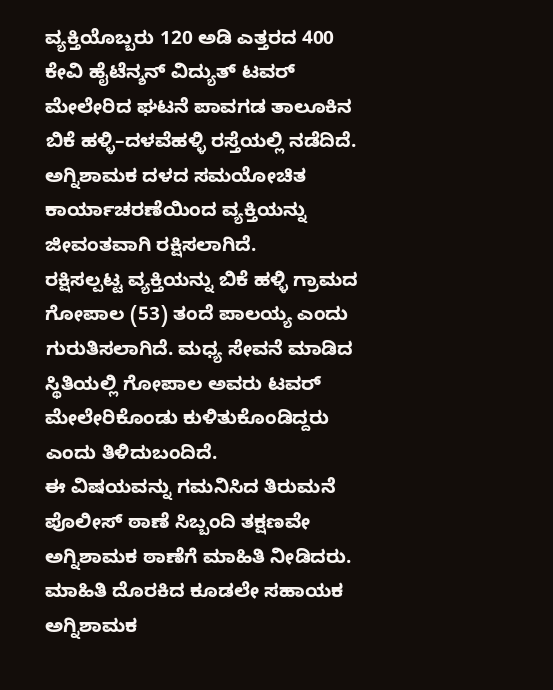ವ್ಯಕ್ತಿಯೊಬ್ಬರು 120 ಅಡಿ ಎತ್ತರದ 400 ಕೇವಿ ಹೈಟೆನ್ಶನ್ ವಿದ್ಯುತ್ ಟವರ್ ಮೇಲೇರಿದ ಘಟನೆ ಪಾವಗಡ ತಾಲೂಕಿನ ಬಿಕೆ ಹಳ್ಳಿ–ದಳವೆಹಳ್ಳಿ ರಸ್ತೆಯಲ್ಲಿ ನಡೆದಿದೆ. ಅಗ್ನಿಶಾಮಕ ದಳದ ಸಮಯೋಚಿತ ಕಾರ್ಯಾಚರಣೆಯಿಂದ ವ್ಯಕ್ತಿಯನ್ನು ಜೀವಂತವಾಗಿ ರಕ್ಷಿಸಲಾಗಿದೆ.
ರಕ್ಷಿಸಲ್ಪಟ್ಟ ವ್ಯಕ್ತಿಯನ್ನು ಬಿಕೆ ಹಳ್ಳಿ ಗ್ರಾಮದ ಗೋಪಾಲ (53) ತಂದೆ ಪಾಲಯ್ಯ ಎಂದು ಗುರುತಿಸಲಾಗಿದೆ. ಮಧ್ಯ ಸೇವನೆ ಮಾಡಿದ ಸ್ಥಿತಿಯಲ್ಲಿ ಗೋಪಾಲ ಅವರು ಟವರ್ ಮೇಲೇರಿಕೊಂಡು ಕುಳಿತುಕೊಂಡಿದ್ದರು ಎಂದು ತಿಳಿದುಬಂದಿದೆ.
ಈ ವಿಷಯವನ್ನು ಗಮನಿಸಿದ ತಿರುಮನೆ ಪೊಲೀಸ್ ಠಾಣೆ ಸಿಬ್ಬಂದಿ ತಕ್ಷಣವೇ ಅಗ್ನಿಶಾಮಕ ಠಾಣೆಗೆ ಮಾಹಿತಿ ನೀಡಿದರು. ಮಾಹಿತಿ ದೊರಕಿದ ಕೂಡಲೇ ಸಹಾಯಕ ಅಗ್ನಿಶಾಮಕ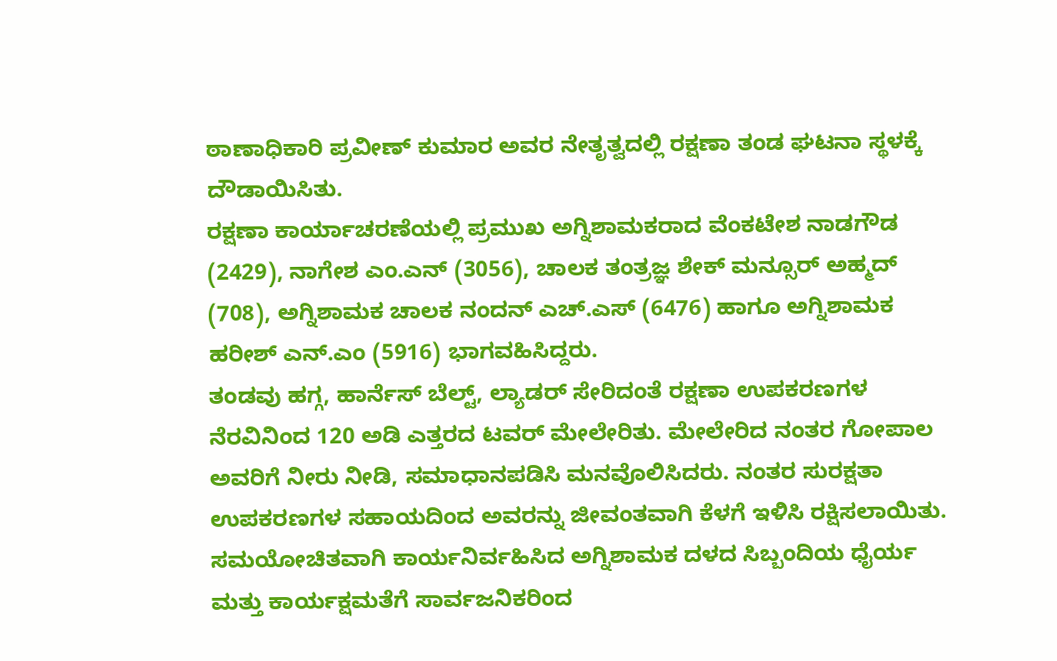ಠಾಣಾಧಿಕಾರಿ ಪ್ರವೀಣ್ ಕುಮಾರ ಅವರ ನೇತೃತ್ವದಲ್ಲಿ ರಕ್ಷಣಾ ತಂಡ ಘಟನಾ ಸ್ಥಳಕ್ಕೆ ದೌಡಾಯಿಸಿತು.
ರಕ್ಷಣಾ ಕಾರ್ಯಾಚರಣೆಯಲ್ಲಿ ಪ್ರಮುಖ ಅಗ್ನಿಶಾಮಕರಾದ ವೆಂಕಟೇಶ ನಾಡಗೌಡ (2429), ನಾಗೇಶ ಎಂ.ಎನ್ (3056), ಚಾಲಕ ತಂತ್ರಜ್ಞ ಶೇಕ್ ಮನ್ಸೂರ್ ಅಹ್ಮದ್ (708), ಅಗ್ನಿಶಾಮಕ ಚಾಲಕ ನಂದನ್ ಎಚ್.ಎಸ್ (6476) ಹಾಗೂ ಅಗ್ನಿಶಾಮಕ ಹರೀಶ್ ಎನ್.ಎಂ (5916) ಭಾಗವಹಿಸಿದ್ದರು.
ತಂಡವು ಹಗ್ಗ, ಹಾರ್ನೆಸ್ ಬೆಲ್ಟ್, ಲ್ಯಾಡರ್ ಸೇರಿದಂತೆ ರಕ್ಷಣಾ ಉಪಕರಣಗಳ ನೆರವಿನಿಂದ 120 ಅಡಿ ಎತ್ತರದ ಟವರ್ ಮೇಲೇರಿತು. ಮೇಲೇರಿದ ನಂತರ ಗೋಪಾಲ ಅವರಿಗೆ ನೀರು ನೀಡಿ, ಸಮಾಧಾನಪಡಿಸಿ ಮನವೊಲಿಸಿದರು. ನಂತರ ಸುರಕ್ಷತಾ ಉಪಕರಣಗಳ ಸಹಾಯದಿಂದ ಅವರನ್ನು ಜೀವಂತವಾಗಿ ಕೆಳಗೆ ಇಳಿಸಿ ರಕ್ಷಿಸಲಾಯಿತು.
ಸಮಯೋಚಿತವಾಗಿ ಕಾರ್ಯನಿರ್ವಹಿಸಿದ ಅಗ್ನಿಶಾಮಕ ದಳದ ಸಿಬ್ಬಂದಿಯ ಧೈರ್ಯ ಮತ್ತು ಕಾರ್ಯಕ್ಷಮತೆಗೆ ಸಾರ್ವಜನಿಕರಿಂದ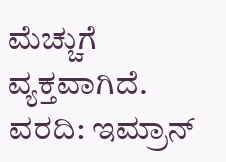ಮೆಚ್ಚುಗೆ ವ್ಯಕ್ತವಾಗಿದೆ.
ವರದಿ: ಇಮ್ರಾನ್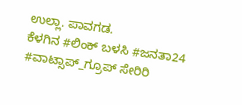ಉಲ್ಲಾ. ಪಾವಗಡ.
ಕೆಳಗಿನ #ಲಿಂಕ್ ಬಳಸಿ #ಜನತಾ24 #ವಾಟ್ಸಾಪ್_ಗ್ರೂಪ್ ಸೇರಿರಿ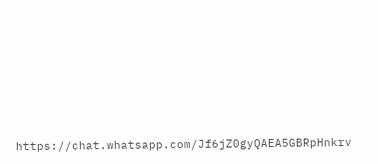https://chat.whatsapp.com/Jf6jZ0gyQAEA5GBRpHnkrv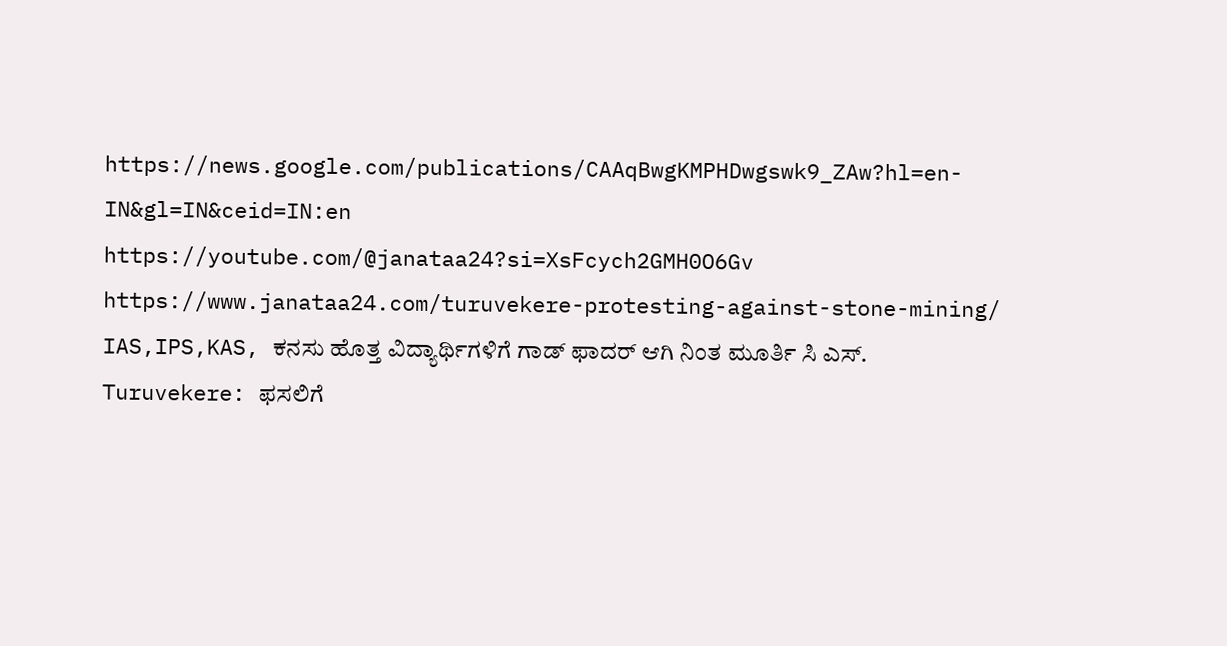https://news.google.com/publications/CAAqBwgKMPHDwgswk9_ZAw?hl=en-IN&gl=IN&ceid=IN:en
https://youtube.com/@janataa24?si=XsFcych2GMH0O6Gv
https://www.janataa24.com/turuvekere-protesting-against-stone-mining/
IAS,IPS,KAS, ಕನಸು ಹೊತ್ತ ವಿದ್ಯಾರ್ಥಿಗಳಿಗೆ ಗಾಡ್ ಫಾದರ್ ಆಗಿ ನಿಂತ ಮೂರ್ತಿ ಸಿ ಎಸ್.
Turuvekere: ಫಸಲಿಗೆ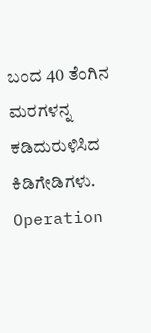ಬಂದ 40 ತೆಂಗಿನ ಮರಗಳನ್ನ ಕಡಿದುರುಳಿಸಿದ ಕಿಡಿಗೇಡಿಗಳು.
Operation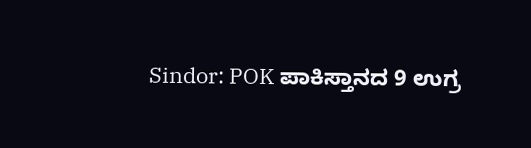Sindor: POK ಪಾಕಿಸ್ತಾನದ 9 ಉಗ್ರ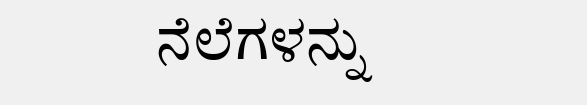ನೆಲೆಗಳನ್ನು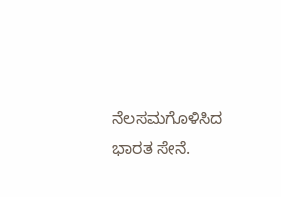ನೆಲಸಮಗೊಳಿಸಿದ ಭಾರತ ಸೇನೆ.